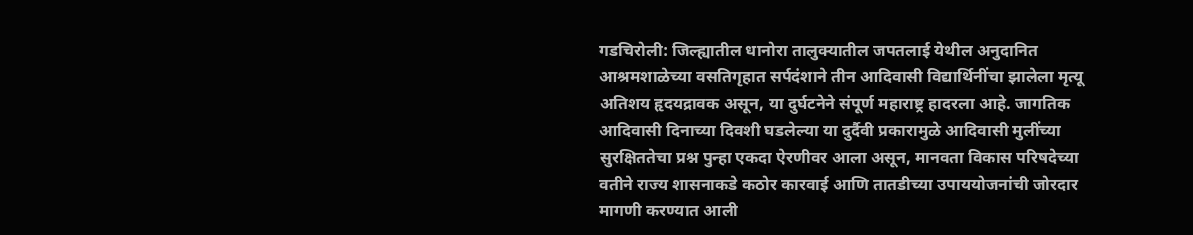गडचिरोली: जिल्ह्यातील धानोरा तालुक्यातील जपतलाई येथील अनुदानित आश्रमशाळेच्या वसतिगृहात सर्पदंशाने तीन आदिवासी विद्यार्थिनींचा झालेला मृत्यू अतिशय हृदयद्रावक असून, या दुर्घटनेने संपूर्ण महाराष्ट्र हादरला आहे. जागतिक आदिवासी दिनाच्या दिवशी घडलेल्या या दुर्दैवी प्रकारामुळे आदिवासी मुलींच्या सुरक्षिततेचा प्रश्न पुन्हा एकदा ऐरणीवर आला असून, मानवता विकास परिषदेच्या वतीने राज्य शासनाकडे कठोर कारवाई आणि तातडीच्या उपाययोजनांची जोरदार मागणी करण्यात आली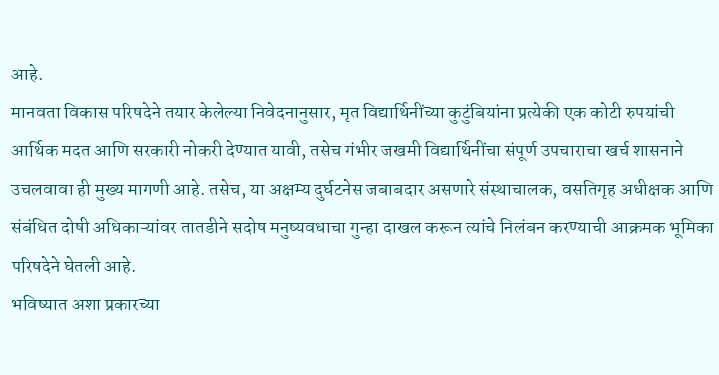आहे.
मानवता विकास परिषदेने तयार केलेल्या निवेदनानुसार, मृत विद्यार्थिनींच्या कुटुंबियांना प्रत्येकी एक कोटी रुपयांची आर्थिक मदत आणि सरकारी नोकरी देण्यात यावी, तसेच गंभीर जखमी विद्यार्थिनींचा संपूर्ण उपचाराचा खर्च शासनाने उचलवावा ही मुख्य मागणी आहे. तसेच, या अक्षम्य दुर्घटनेस जबाबदार असणारे संस्थाचालक, वसतिगृह अधीक्षक आणि संबंधित दोषी अधिकाऱ्यांवर तातडीने सदोष मनुष्यवधाचा गुन्हा दाखल करून त्यांचे निलंबन करण्याची आक्रमक भूमिका परिषदेने घेतली आहे.
भविष्यात अशा प्रकारच्या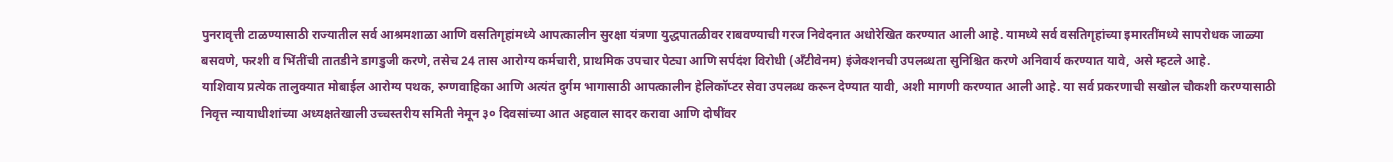पुनरावृत्ती टाळण्यासाठी राज्यातील सर्व आश्रमशाळा आणि वसतिगृहांमध्ये आपत्कालीन सुरक्षा यंत्रणा युद्धपातळीवर राबवण्याची गरज निवेदनात अधोरेखित करण्यात आली आहे. यामध्ये सर्व वसतिगृहांच्या इमारतींमध्ये सापरोधक जाळ्या बसवणे, फरशी व भिंतींची तातडीने डागडुजी करणे, तसेच 24 तास आरोग्य कर्मचारी, प्राथमिक उपचार पेट्या आणि सर्पदंश विरोधी (अँटीवेनम) इंजेक्शनची उपलब्धता सुनिश्चित करणे अनिवार्य करण्यात यावे, असे म्हटले आहे.
याशिवाय प्रत्येक तालुक्यात मोबाईल आरोग्य पथक, रुग्णवाहिका आणि अत्यंत दुर्गम भागासाठी आपत्कालीन हेलिकॉप्टर सेवा उपलब्ध करून देण्यात यावी, अशी मागणी करण्यात आली आहे. या सर्व प्रकरणाची सखोल चौकशी करण्यासाठी निवृत्त न्यायाधीशांच्या अध्यक्षतेखाली उच्चस्तरीय समिती नेमून ३० दिवसांच्या आत अहवाल सादर करावा आणि दोषींवर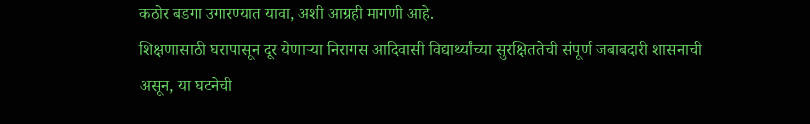कठोर बडगा उगारण्यात यावा, अशी आग्रही मागणी आहे.
शिक्षणासाठी घरापासून दूर येणाऱ्या निरागस आदिवासी विद्यार्थ्यांच्या सुरक्षिततेची संपूर्ण जबाबदारी शासनाची असून, या घटनेची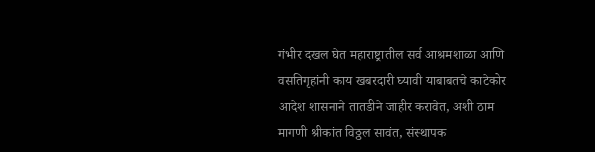गंभीर दखल घेत महाराष्ट्रातील सर्व आश्रमशाळा आणि वसतिगृहांनी काय खबरदारी घ्यावी याबाबतचे काटेकोर आदेश शासनाने तातडीने जाहीर करावेत, अशी ठाम मागणी श्रीकांत विठ्ठल सावंत, संस्थापक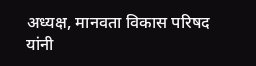अध्यक्ष, मानवता विकास परिषद यांनी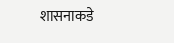शासनाकडे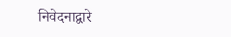निवेदनाद्वारे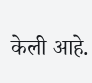केली आहे.